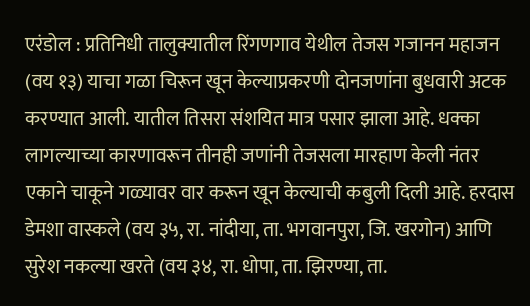एरंडोल : प्रतिनिधी तालुक्यातील रिंगणगाव येथील तेजस गजानन महाजन (वय १३) याचा गळा चिरून खून केल्याप्रकरणी दोनजणांना बुधवारी अटक करण्यात आली. यातील तिसरा संशयित मात्र पसार झाला आहे. धक्का लागल्याच्या कारणावरून तीनही जणांनी तेजसला मारहाण केली नंतर एकाने चाकूने गळ्यावर वार करून खून केल्याची कबुली दिली आहे. हरदास डेमशा वास्कले (वय ३५, रा. नांदीया, ता. भगवानपुरा, जि. खरगोन) आणि सुरेश नकल्या खरते (वय ३४, रा. धोपा, ता. झिरण्या, ता.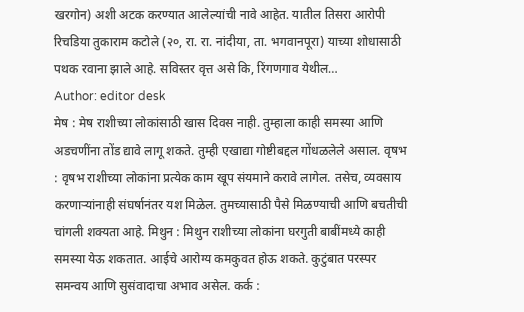खरगोन) अशी अटक करण्यात आलेल्यांची नावे आहेत. यातील तिसरा आरोपी रिचडिया तुकाराम कटोले (२०, रा. रा. नांदीया, ता. भगवानपूरा) याच्या शोधासाठी पथक रवाना झाले आहे. सविस्तर वृत्त असे कि, रिंगणगाव येथील…
Author: editor desk
मेष : मेष राशीच्या लोकांसाठी खास दिवस नाही. तुम्हाला काही समस्या आणि अडचणींना तोंड द्यावे लागू शकते. तुम्ही एखाद्या गोष्टीबद्दल गोंधळलेले असाल. वृषभ : वृषभ राशीच्या लोकांना प्रत्येक काम खूप संयमाने करावे लागेल. तसेच, व्यवसाय करणाऱ्यांनाही संघर्षानंतर यश मिळेल. तुमच्यासाठी पैसे मिळण्याची आणि बचतीची चांगली शक्यता आहे. मिथुन : मिथुन राशीच्या लोकांना घरगुती बाबींमध्ये काही समस्या येऊ शकतात. आईचे आरोग्य कमकुवत होऊ शकते. कुटुंबात परस्पर समन्वय आणि सुसंवादाचा अभाव असेल. कर्क :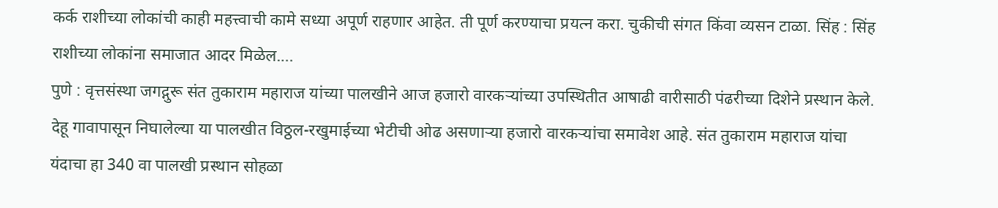कर्क राशीच्या लोकांची काही महत्त्वाची कामे सध्या अपूर्ण राहणार आहेत. ती पूर्ण करण्याचा प्रयत्न करा. चुकीची संगत किंवा व्यसन टाळा. सिंह : सिंह राशीच्या लोकांना समाजात आदर मिळेल.…
पुणे : वृत्तसंस्था जगद्गुरू संत तुकाराम महाराज यांच्या पालखीने आज हजारो वारकऱ्यांच्या उपस्थितीत आषाढी वारीसाठी पंढरीच्या दिशेने प्रस्थान केले. देहू गावापासून निघालेल्या या पालखीत विठ्ठल-रखुमाईच्या भेटीची ओढ असणाऱ्या हजारो वारकऱ्यांचा समावेश आहे. संत तुकाराम महाराज यांचा यंदाचा हा 340 वा पालखी प्रस्थान सोहळा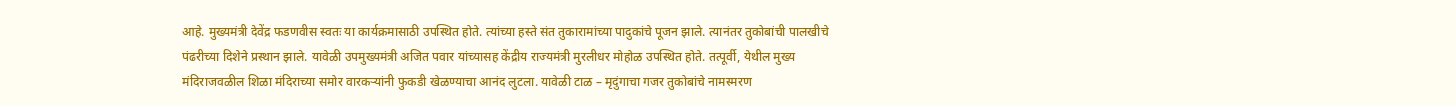आहे. मुख्यमंत्री देवेंद्र फडणवीस स्वतः या कार्यक्रमासाठी उपस्थित होते. त्यांच्या हस्ते संत तुकारामांच्या पादुकांचे पूजन झाले. त्यानंतर तुकोबांची पालखीचे पंढरीच्या दिशेने प्रस्थान झाले. यावेळी उपमुख्यमंत्री अजित पवार यांच्यासह केंद्रीय राज्यमंत्री मुरलीधर मोहोळ उपस्थित होते. तत्पूर्वी, येथील मुख्य मंदिराजवळील शिळा मंदिराच्या समोर वारकऱ्यांनी फुकडी खेळण्याचा आनंद लुटला. यावेळी टाळ – मृदुंगाचा गजर तुकोबांचे नामस्मरण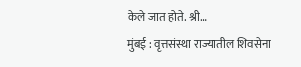केले जात होते. श्री…
मुंबई : वृत्तसंस्था राज्यातील शिवसेना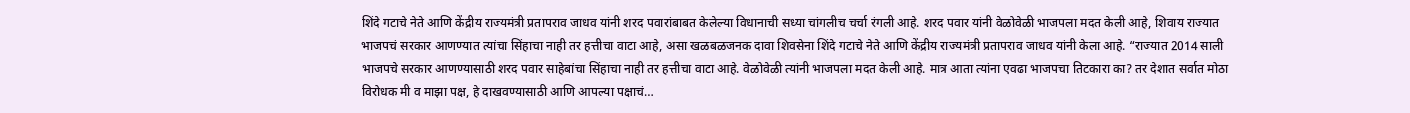शिंदे गटाचे नेते आणि केंद्रीय राज्यमंत्री प्रतापराव जाधव यांनी शरद पवारांबाबत केलेल्या विधानाची सध्या चांगलीच चर्चा रंगली आहे. शरद पवार यांनी वेळोवेळी भाजपला मदत केली आहे, शिवाय राज्यात भाजपचं सरकार आणण्यात त्यांचा सिंहाचा नाही तर हत्तीचा वाटा आहे, असा खळबळजनक दावा शिवसेना शिंदे गटाचे नेते आणि केंद्रीय राज्यमंत्री प्रतापराव जाधव यांनी केला आहे. “राज्यात 2014 साली भाजपचे सरकार आणण्यासाठी शरद पवार साहेबांचा सिंहाचा नाही तर हत्तीचा वाटा आहे. वेळोवेळी त्यांनी भाजपला मदत केली आहे. मात्र आता त्यांना एवढा भाजपचा तिटकारा का? तर देशात सर्वात मोठा विरोधक मी व माझा पक्ष, हे दाखवण्यासाठी आणि आपल्या पक्षाचं…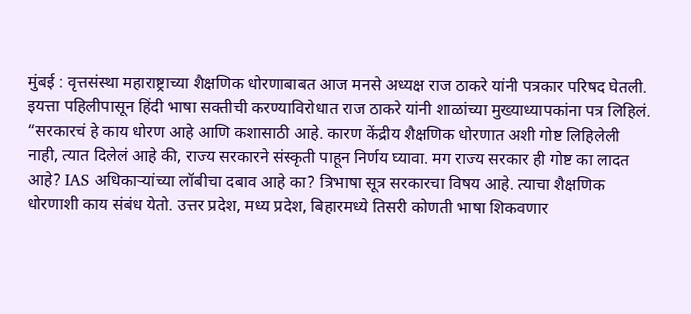मुंबई : वृत्तसंस्था महाराष्ट्राच्या शैक्षणिक धोरणाबाबत आज मनसे अध्यक्ष राज ठाकरे यांनी पत्रकार परिषद घेतली. इयत्ता पहिलीपासून हिंदी भाषा सक्तीची करण्याविरोधात राज ठाकरे यांनी शाळांच्या मुख्याध्यापकांना पत्र लिहिलं. “सरकारचं हे काय धोरण आहे आणि कशासाठी आहे. कारण केंद्रीय शैक्षणिक धोरणात अशी गोष्ट लिहिलेली नाही, त्यात दिलेलं आहे की, राज्य सरकारने संस्कृती पाहून निर्णय घ्यावा. मग राज्य सरकार ही गोष्ट का लादत आहे? IAS अधिकाऱ्यांच्या लॉबीचा दबाव आहे का? त्रिभाषा सूत्र सरकारचा विषय आहे. त्याचा शैक्षणिक धोरणाशी काय संबंध येतो. उत्तर प्रदेश, मध्य प्रदेश, बिहारमध्ये तिसरी कोणती भाषा शिकवणार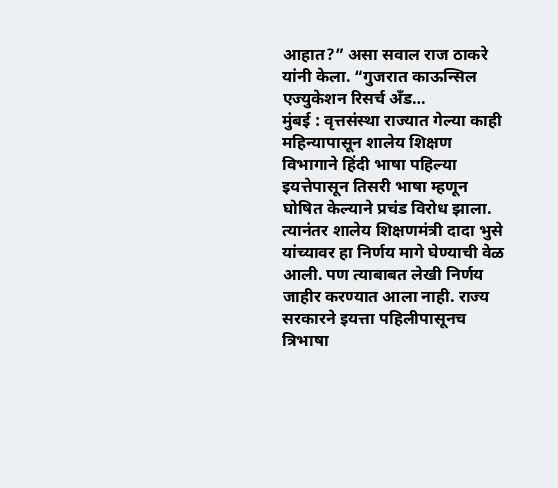आहात?” असा सवाल राज ठाकरे यांनी केला. “गुजरात काऊन्सिल एज्युकेशन रिसर्च अँड…
मुंबई : वृत्तसंस्था राज्यात गेल्या काही महिन्यापासून शालेय शिक्षण विभागाने हिंदी भाषा पहिल्या इयत्तेपासून तिसरी भाषा म्हणून घोषित केल्याने प्रचंड विरोध झाला. त्यानंतर शालेय शिक्षणमंत्री दादा भुसे यांच्यावर हा निर्णय मागे घेण्याची वेळ आली. पण त्याबाबत लेखी निर्णय जाहीर करण्यात आला नाही. राज्य सरकारने इयत्ता पहिलीपासूनच त्रिभाषा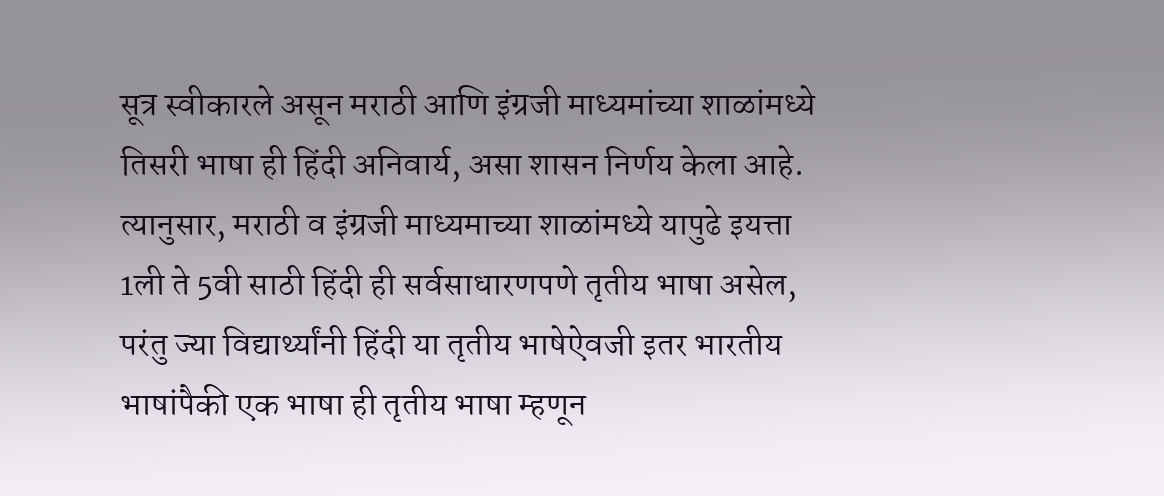सूत्र स्वीकारले असून मराठी आणि इंग्रजी माध्यमांच्या शाळांमध्ये तिसरी भाषा ही हिंदी अनिवार्य, असा शासन निर्णय केला आहे. त्यानुसार, मराठी व इंग्रजी माध्यमाच्या शाळांमध्ये यापुढे इयत्ता 1ली ते 5वी साठी हिंदी ही सर्वसाधारणपणे तृतीय भाषा असेल, परंतु ज्या विद्यार्थ्यांनी हिंदी या तृतीय भाषेऐवजी इतर भारतीय भाषांपैकी एक भाषा ही तृतीय भाषा म्हणून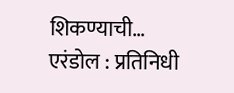शिकण्याची…
एरंडोल : प्रतिनिधी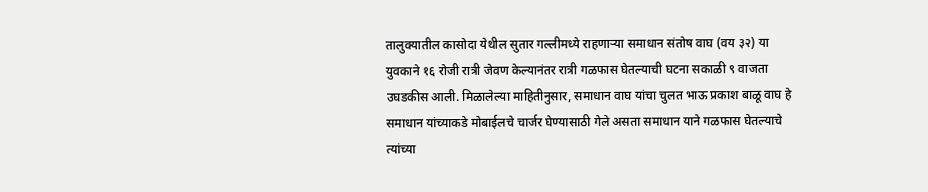तालुक्यातील कासोदा येथील सुतार गल्लीमध्ये राहणाऱ्या समाधान संतोष वाघ (वय ३२) या युवकाने १६ रोजी रात्री जेवण केल्यानंतर रात्री गळफास घेतल्याची घटना सकाळी ९ वाजता उघडकीस आली. मिळालेल्या माहितीनुसार, समाधान वाघ यांचा चुलत भाऊ प्रकाश बाळू वाघ हे समाधान यांच्याकडे मोबाईलचे चार्जर घेण्यासाठी गेले असता समाधान याने गळफास घेतल्याचे त्यांच्या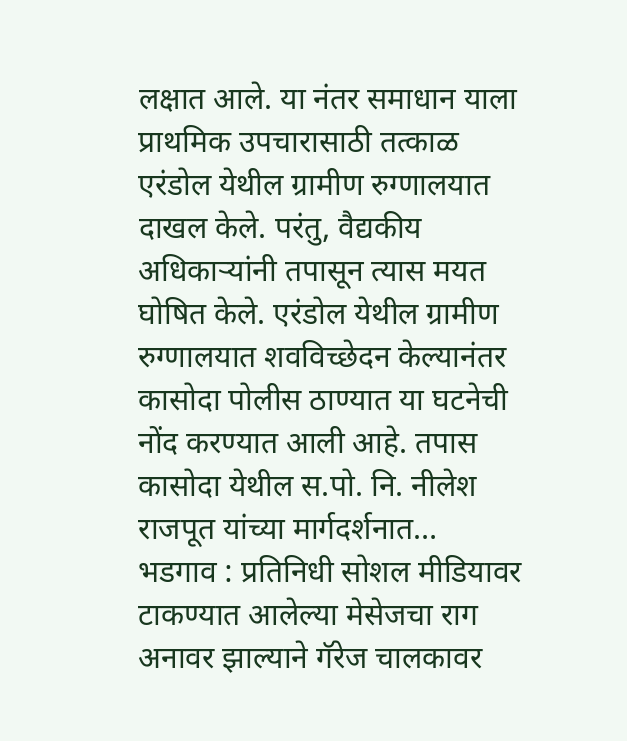लक्षात आले. या नंतर समाधान याला प्राथमिक उपचारासाठी तत्काळ एरंडोल येथील ग्रामीण रुग्णालयात दाखल केले. परंतु, वैद्यकीय अधिकाऱ्यांनी तपासून त्यास मयत घोषित केले. एरंडोल येथील ग्रामीण रुग्णालयात शवविच्छेदन केल्यानंतर कासोदा पोलीस ठाण्यात या घटनेची नोंद करण्यात आली आहे. तपास कासोदा येथील स.पो. नि. नीलेश राजपूत यांच्या मार्गदर्शनात…
भडगाव : प्रतिनिधी सोशल मीडियावर टाकण्यात आलेल्या मेसेजचा राग अनावर झाल्याने गॅरेज चालकावर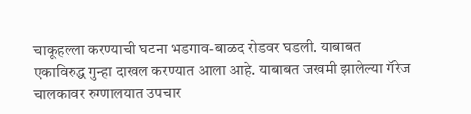चाकूहल्ला करण्याची घटना भडगाव-बाळद रोडवर घडली. याबाबत एकाविरुद्ध गुन्हा दाखल करण्यात आला आहे. याबाबत जखमी झालेल्या गॅरेज चालकावर रुग्णालयात उपचार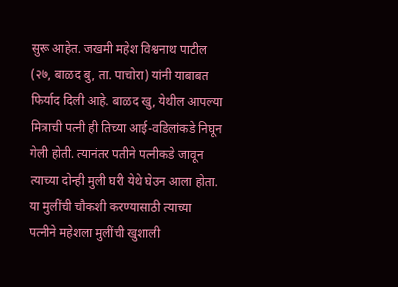सुरू आहेत. जखमी महेश विश्वनाथ पाटील (२७, बाळद बु, ता. पाचोरा) यांनी याबाबत फिर्याद दिली आहे. बाळद खु, येथील आपल्या मित्राची पत्नी ही तिच्या आई-वडिलांकडे निघून गेली होती. त्यानंतर पतीने पत्नीकडे जावून त्याच्या दोन्ही मुली घरी येथे घेउन आला होता. या मुलींची चौकशी करण्यासाठी त्याच्या पत्नीने महेशला मुलींची खुशाली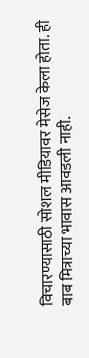विचारण्यासाठी सोशल मीडियावर मेसेज केला होता. ही बाब मित्राच्या भावास आवडली नाही.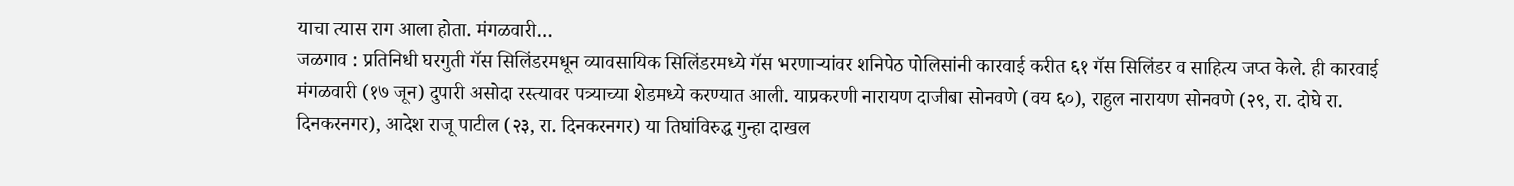याचा त्यास राग आला होता. मंगळवारी…
जळगाव : प्रतिनिधी घरगुती गॅस सिलिंडरमधून व्यावसायिक सिलिंडरमध्ये गॅस भरणाऱ्यांवर शनिपेठ पोलिसांनी कारवाई करीत ६१ गॅस सिलिंडर व साहित्य जप्त केले. ही कारवाई मंगळवारी (१७ जून) दुपारी असोदा रस्त्यावर पत्र्याच्या शेडमध्ये करण्यात आली. याप्रकरणी नारायण दाजीबा सोनवणे (वय ६०), राहुल नारायण सोनवणे (२९, रा. दोघे रा. दिनकरनगर), आदेश राजू पाटील (२३, रा. दिनकरनगर) या तिघांविरुद्ध गुन्हा दाखल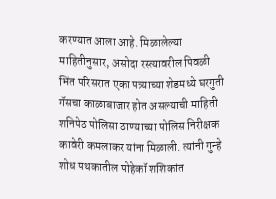करण्यात आला आहे. मिळालेल्या माहितीनुसार, असोदा रस्त्यावरील पिवळी भिंत परिसरात एका पत्र्याच्या शेडमध्ये घरगुती गॅसचा काळाबाजार होत असल्याची माहिती शनिपेठ पोलिसा ठाण्याच्या पोलिस निरीक्षक कावेरी कमलाकर यांना मिळाली. त्यांनी गुन्हे शोध पथकातील पोहेकॉ शशिकांत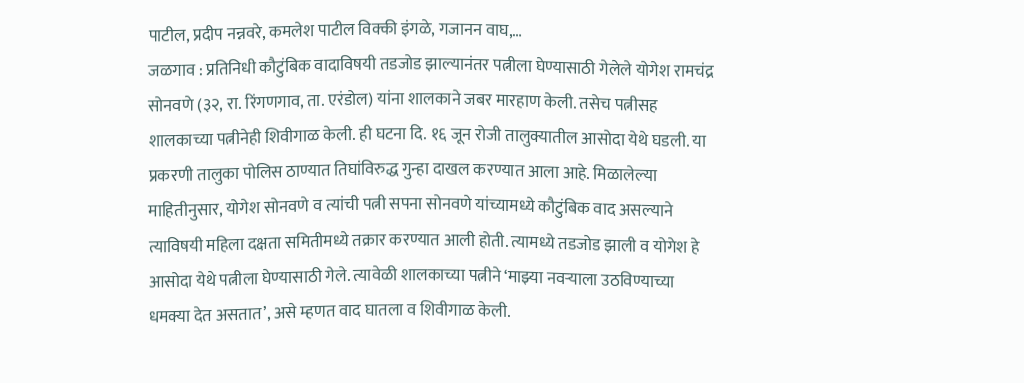पाटील, प्रदीप नन्नवरे, कमलेश पाटील विक्की इंगळे, गजानन वाघ,…
जळगाव : प्रतिनिधी कौटुंबिक वादाविषयी तडजोड झाल्यानंतर पत्नीला घेण्यासाठी गेलेले योगेश रामचंद्र सोनवणे (३२, रा. रिंगणगाव, ता. एरंडोल) यांना शालकाने जबर मारहाण केली. तसेच पत्नीसह शालकाच्या पत्नीनेही शिवीगाळ केली. ही घटना दि. १६ जून रोजी तालुक्यातील आसोदा येथे घडली. या प्रकरणी तालुका पोलिस ठाण्यात तिघांविरुद्ध गुन्हा दाखल करण्यात आला आहे. मिळालेल्या माहितीनुसार, योगेश सोनवणे व त्यांची पत्नी सपना सोनवणे यांच्यामध्ये कौटुंबिक वाद असल्याने त्याविषयी महिला दक्षता समितीमध्ये तक्रार करण्यात आली होती. त्यामध्ये तडजोड झाली व योगेश हे आसोदा येथे पत्नीला घेण्यासाठी गेले. त्यावेळी शालकाच्या पत्नीने ‘माझ्या नवऱ्याला उठविण्याच्या धमक्या देत असतात’, असे म्हणत वाद घातला व शिवीगाळ केली.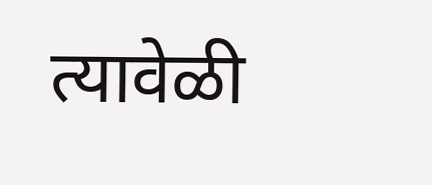त्यावेळी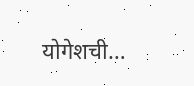योगेशची…